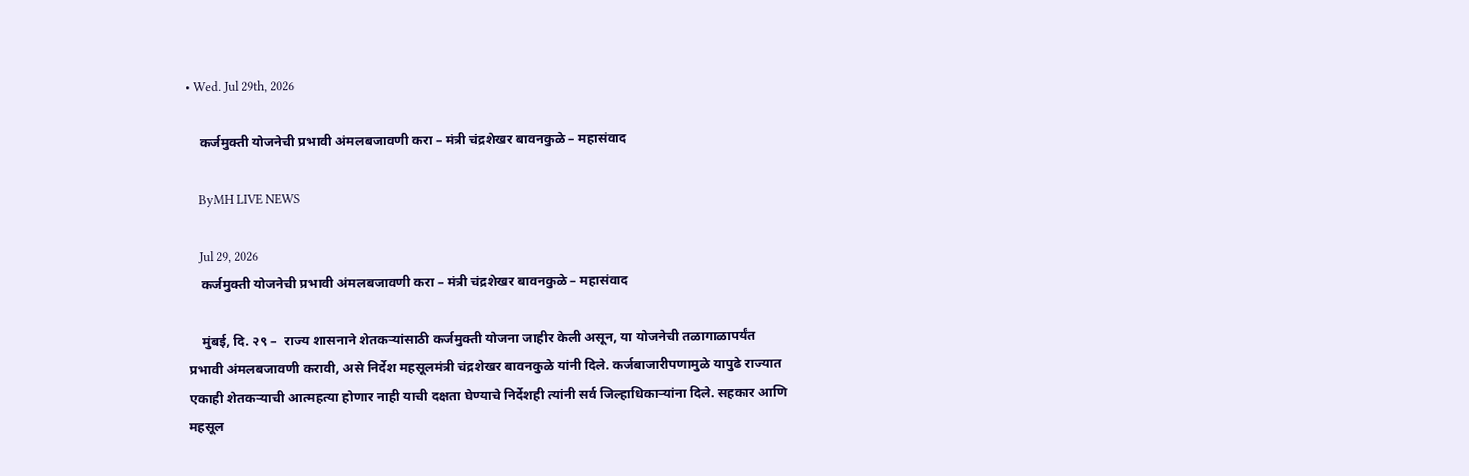• Wed. Jul 29th, 2026

    कर्जमुक्ती योजनेची प्रभावी अंमलबजावणी करा – मंत्री चंद्रशेखर बावनकुळे – महासंवाद

    ByMH LIVE NEWS

    Jul 29, 2026
    कर्जमुक्ती योजनेची प्रभावी अंमलबजावणी करा – मंत्री चंद्रशेखर बावनकुळे – महासंवाद

    मुंबई, दि. २९ –  राज्य शासनाने शेतकऱ्यांसाठी कर्जमुक्ती योजना जाहीर केली असून, या योजनेची तळागाळापर्यंत प्रभावी अंमलबजावणी करावी, असे निर्देश महसूलमंत्री चंद्रशेखर बावनकुळे यांनी दिले. कर्जबाजारीपणामुळे यापुढे राज्यात एकाही शेतकऱ्याची आत्महत्या होणार नाही याची दक्षता घेण्याचे निर्देशही त्यांनी सर्व जिल्हाधिकाऱ्यांना दिले. सहकार आणि महसूल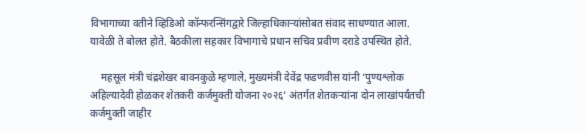विभागाच्या वतीने व्हिडिओ कॉन्फरन्सिंगद्वारे जिल्हाधिकाऱ्यांसोबत संवाद साधण्यात आला. यावेळी ते बोलत होते. बैठकीला सहकार विभागाचे प्रधान सचिव प्रवीण दराडे उपस्थित होते.

    महसूल मंत्री चंद्रशेखर बावनकुळे म्हणाले, मुख्यमंत्री देवेंद्र फडणवीस यांनी ‘पुण्यश्लोक अहिल्यादेवी होळकर शेतकरी कर्जमुक्ती योजना २०२६’ अंतर्गत शेतकऱ्यांना दोन लाखांपर्यंतची कर्जमुक्ती जाहीर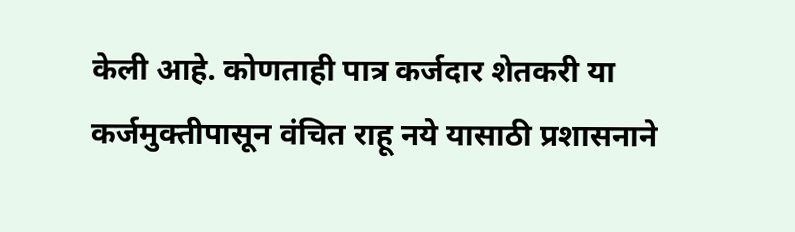केली आहे. कोणताही पात्र कर्जदार शेतकरी या कर्जमुक्तीपासून वंचित राहू नये यासाठी प्रशासनाने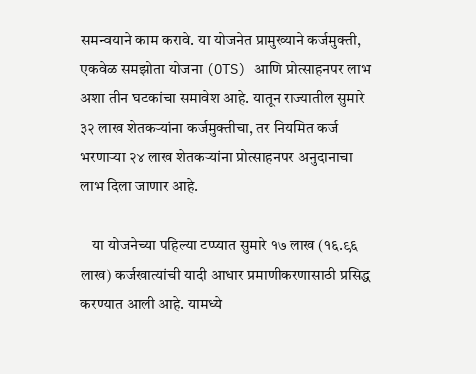समन्वयाने काम करावे. या योजनेत प्रामुख्याने कर्जमुक्ती, एकवेळ समझोता योजना (OTS) आणि प्रोत्साहनपर लाभ अशा तीन घटकांचा समावेश आहे. यातून राज्यातील सुमारे ३२ लाख शेतकऱ्यांना कर्जमुक्तीचा, तर नियमित कर्ज भरणाऱ्या २४ लाख शेतकऱ्यांना प्रोत्साहनपर अनुदानाचा लाभ दिला जाणार आहे.

    या योजनेच्या पहिल्या टप्प्यात सुमारे १७ लाख (१६.९६ लाख) कर्जखात्यांची यादी आधार प्रमाणीकरणासाठी प्रसिद्ध करण्यात आली आहे. यामध्ये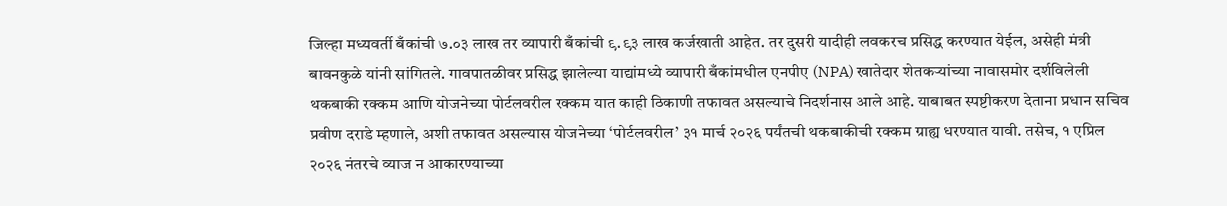जिल्हा मध्यवर्ती बँकांची ७.०३ लाख तर व्यापारी बँकांची ९.९३ लाख कर्जखाती आहेत. तर दुसरी यादीही लवकरच प्रसिद्ध करण्यात येईल, असेही मंत्री बावनकुळे यांनी सांगितले. गावपातळीवर प्रसिद्ध झालेल्या याद्यांमध्ये व्यापारी बँकांमधील एनपीए (NPA) खातेदार शेतकऱ्यांच्या नावासमोर दर्शविलेली थकबाकी रक्कम आणि योजनेच्या पोर्टलवरील रक्कम यात काही ठिकाणी तफावत असल्याचे निदर्शनास आले आहे. याबाबत स्पष्टीकरण देताना प्रधान सचिव प्रवीण दराडे म्हणाले, अशी तफावत असल्यास योजनेच्या ‘पोर्टलवरील’ ३१ मार्च २०२६ पर्यंतची थकबाकीची रक्कम ग्राह्य धरण्यात यावी. तसेच, १ एप्रिल २०२६ नंतरचे व्याज न आकारण्याच्या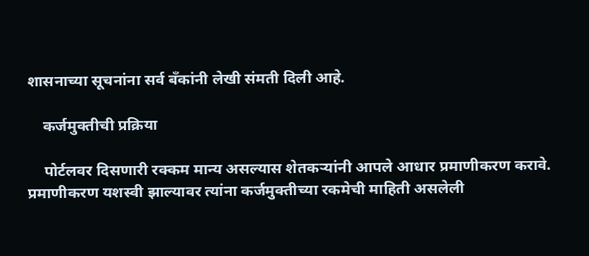शासनाच्या सूचनांना सर्व बँकांनी लेखी संमती दिली आहे.

    कर्जमुक्तीची प्रक्रिया

    पोर्टलवर दिसणारी रक्कम मान्य असल्यास शेतकऱ्यांनी आपले आधार प्रमाणीकरण करावे. प्रमाणीकरण यशस्वी झाल्यावर त्यांना कर्जमुक्तीच्या रकमेची माहिती असलेली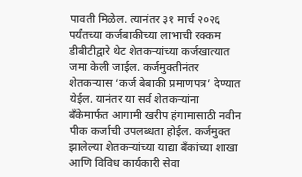पावती मिळेल. त्यानंतर ३१ मार्च २०२६ पर्यंतच्या कर्जबाकीच्या लाभाची रक्कम डीबीटीद्वारे थेट शेतकऱ्यांच्या कर्जखात्यात जमा केली जाईल. कर्जमुक्तीनंतर शेतकऱ्यास ‘कर्ज बेबाकी प्रमाणपत्र’ देण्यात येईल. यानंतर या सर्व शेतकऱ्यांना बँकेमार्फत आगामी खरीप हंगामासाठी नवीन पीक कर्जाची उपलब्धता होईल. कर्जमुक्त झालेल्या शेतकऱ्यांच्या याद्या बँकांच्या शाखा आणि विविध कार्यकारी सेवा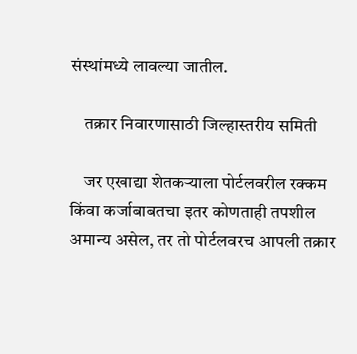संस्थांमध्ये लावल्या जातील.

    तक्रार निवारणासाठी जिल्हास्तरीय समिती

    जर एखाद्या शेतकऱ्याला पोर्टलवरील रक्कम किंवा कर्जाबाबतचा इतर कोणताही तपशील अमान्य असेल, तर तो पोर्टलवरच आपली तक्रार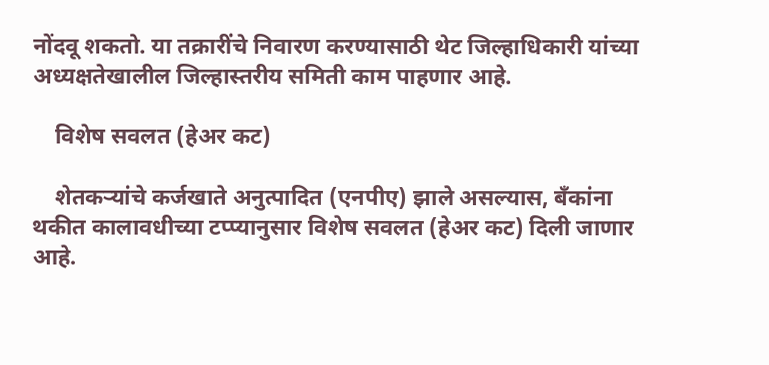नोंदवू शकतो. या तक्रारींचे निवारण करण्यासाठी थेट जिल्हाधिकारी यांच्या अध्यक्षतेखालील जिल्हास्तरीय समिती काम पाहणार आहे.

    विशेष सवलत (हेअर कट)

    शेतकऱ्यांचे कर्जखाते अनुत्पादित (एनपीए) झाले असल्यास, बँकांना थकीत कालावधीच्या टप्प्यानुसार विशेष सवलत (हेअर कट) दिली जाणार आहे.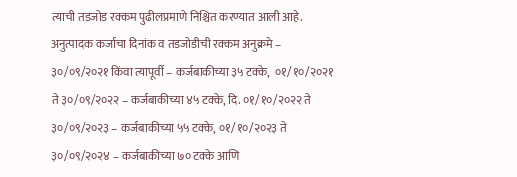त्याची तडजोड रक्कम पुढीलप्रमाणे निश्चित करण्यात आली आहे. अनुत्पादक कर्जाचा दिनांक व तडजोडीची रक्कम अनुक्रमे –  ३०/०९/२०२१ किंवा त्यापूर्वी – कर्जबाकीच्या ३५ टक्के,  ०१/१०/२०२१ ते ३०/०९/२०२२ – कर्जबाकीच्या ४५ टक्के, दि. ०१/१०/२०२२ ते ३०/०९/२०२३ – कर्जबाकीच्या ५५ टक्के, ०१/१०/२०२३ ते ३०/०९/२०२४ – कर्जबाकीच्या ७० टक्के आणि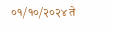०१/१०/२०२४ ते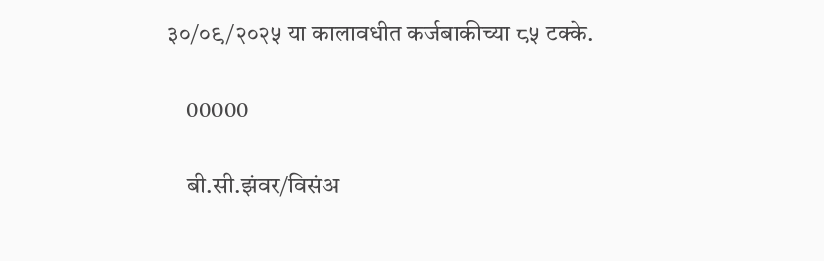३०/०९/२०२५ या कालावधीत कर्जबाकीच्या ८५ टक्के.

    00000

    बी.सी.झंवर/विसंअ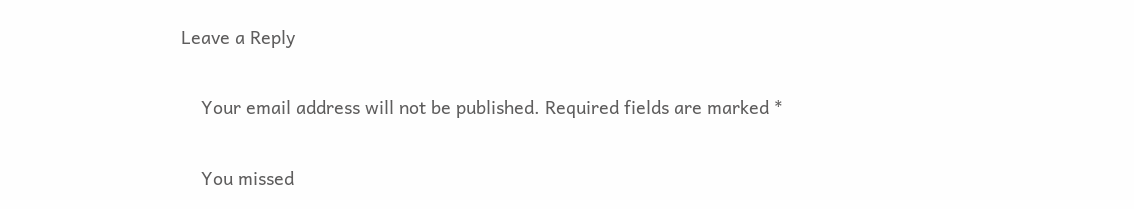Leave a Reply

    Your email address will not be published. Required fields are marked *

    You missed